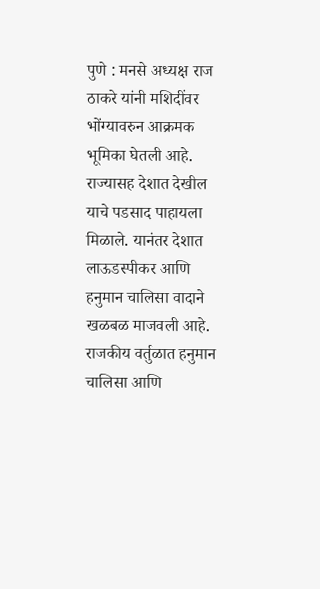पुणे : मनसे अध्यक्ष राज ठाकरे यांनी मशिदींवर भोंग्यावरुन आक्रमक भूमिका घेतली आहे. राज्यासह देशात देखील याचे पडसाद पाहायला मिळाले. यानंतर देशात लाऊडस्पीकर आणि हनुमान चालिसा वादाने खळबळ माजवली आहे. राजकीय वर्तुळात हनुमान चालिसा आणि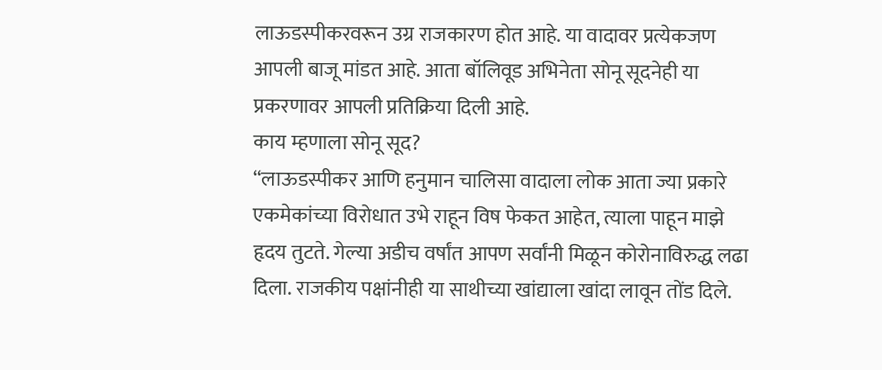लाऊडस्पीकरवरून उग्र राजकारण होत आहे. या वादावर प्रत्येकजण आपली बाजू मांडत आहे. आता बॉलिवूड अभिनेता सोनू सूदनेही या प्रकरणावर आपली प्रतिक्रिया दिली आहे.
काय म्हणाला सोनू सूद?
“लाऊडस्पीकर आणि हनुमान चालिसा वादाला लोक आता ज्या प्रकारे एकमेकांच्या विरोधात उभे राहून विष फेकत आहेत, त्याला पाहून माझे हृदय तुटते. गेल्या अडीच वर्षांत आपण सर्वांनी मिळून कोरोनाविरुद्ध लढा दिला. राजकीय पक्षांनीही या साथीच्या खांद्याला खांदा लावून तोंड दिले.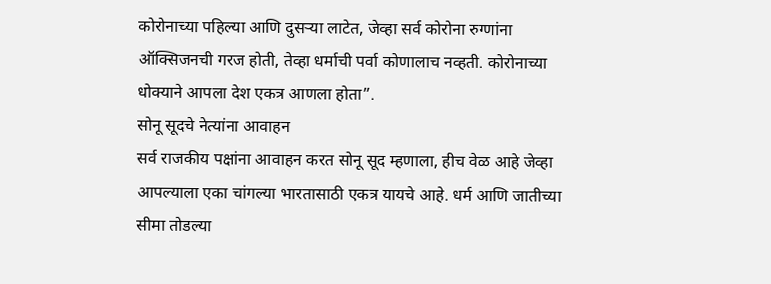कोरोनाच्या पहिल्या आणि दुसऱ्या लाटेत, जेव्हा सर्व कोरोना रुग्णांना ऑक्सिजनची गरज होती, तेव्हा धर्माची पर्वा कोणालाच नव्हती. कोरोनाच्या धोक्याने आपला देश एकत्र आणला होता”.
सोनू सूदचे नेत्यांना आवाहन
सर्व राजकीय पक्षांना आवाहन करत सोनू सूद म्हणाला, हीच वेळ आहे जेव्हा आपल्याला एका चांगल्या भारतासाठी एकत्र यायचे आहे. धर्म आणि जातीच्या सीमा तोडल्या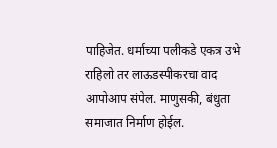पाहिजेत. धर्माच्या पलीकडे एकत्र उभे राहिलो तर लाऊडस्पीकरचा वाद आपोआप संपेल. माणुसकी, बंधुता समाजात निर्माण होईल.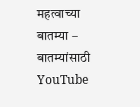महत्वाच्या बातम्या –
बातम्यांसाठी YouTube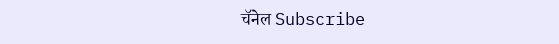चॅनेल Subscribe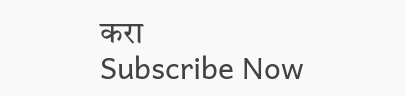करा
Subscribe Now